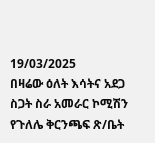19/03/2025
በዛሬው ዕለት እሳትና አደጋ ስጋት ስራ አመራር ኮሚሽን የጉለሌ ቅርንጫፍ ጽ/ቤት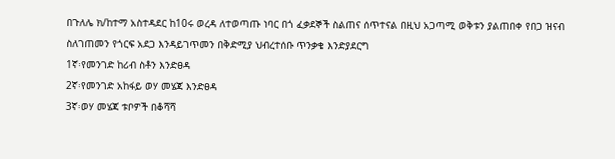በጉለሌ ክ/ከተማ አስተዳደር ከ10ሩ ወረዳ ለተወጣጡ ነባር በጎ ፈቃደኞች ስልጠና ሰጥተናል በዚህ አጋጣሚ ወቅቱን ያልጠበቀ የበጋ ዝናብ ስለገጠመን የጎርፍ አደጋ እንዳይገጥመን በቅድሚያ ህብረተሰቡ ጥንቃቄ እንድያደርግ
1ኛ፡የመንገድ ከሪብ ስቶን እንድፀዳ
2ኛ፡የመንገድ አከፋይ ወሃ መሄጃ እንድፀዳ
3ኛ፡ወሃ መሄጃ ቱቦዎች በቆሻሻ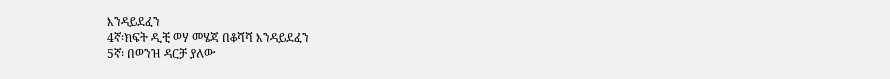እንዳይደፈን
4ኛ፡ክፍት ዲቺ ወሃ መሄጃ በቆሻሻ እንዳይደፈን
5ኛ፡ በወንዝ ዳርቻ ያለው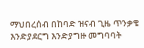ማህበረሰብ በከባድ ዝናብ ጊዜ ጥንቃቄ እንድያደርግ እንድያግዙ መግባባት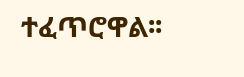ተፈጥሮዋል፡፡